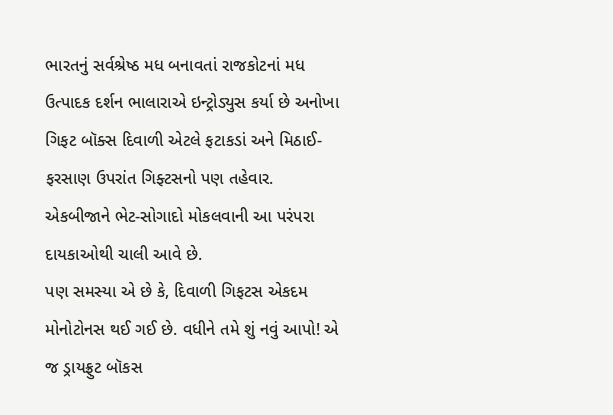ભારતનું સર્વશ્રેષ્ઠ મધ બનાવતાં રાજકોટનાં મધ ઉત્પાદક દર્શન ભાલારાએ ઇન્ટ્રોડ્યુસ કર્યા છે અનોખા ગિફટ બૉક્સ દિવાળી એટલે ફટાકડાં અને મિઠાઈ-ફરસાણ ઉપરાંત ગિફ્ટસનો પણ તહેવાર. એકબીજાને ભેટ-સોગાદો મોકલવાની આ પરંપરા દાયકાઓથી ચાલી આવે છે.
પણ સમસ્યા એ છે કે, દિવાળી ગિફટસ એકદમ મોનોટોનસ થઈ ગઈ છે. વધીને તમે શું નવું આપો! એ જ ડ્રાયફ્રુટ બૉકસ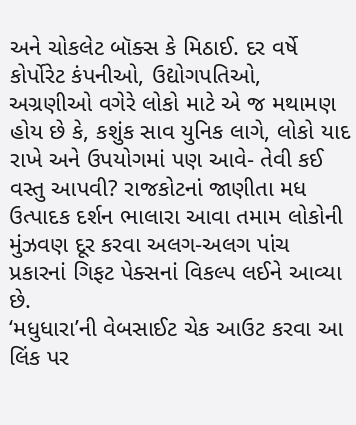અને ચોકલેટ બૉક્સ કે મિઠાઈ. દર વર્ષે કોર્પોરેટ કંપનીઓ, ઉદ્યોગપતિઓ, અગ્રણીઓ વગેરે લોકો માટે એ જ મથામણ હોય છે કે, કશુંક સાવ યુનિક લાગે, લોકો યાદ રાખે અને ઉપયોગમાં પણ આવે- તેવી કઈ વસ્તુ આપવી? રાજકોટનાં જાણીતા મધ ઉત્પાદક દર્શન ભાલારા આવા તમામ લોકોની મુંઝવણ દૂર કરવા અલગ-અલગ પાંચ પ્રકારનાં ગિફટ પેક્સનાં વિકલ્પ લઈને આવ્યા છે.
‘મધુધારા’ની વેબસાઈટ ચેક આઉટ કરવા આ લિંક પર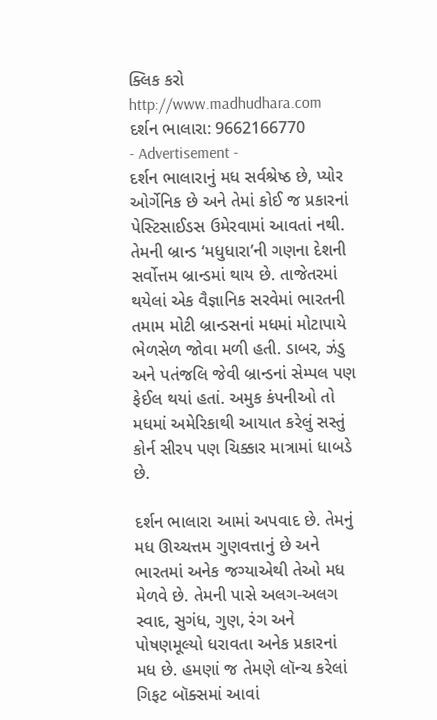ક્લિક કરો
http://www.madhudhara.com
દર્શન ભાલારા: 9662166770
- Advertisement -
દર્શન ભાલારાનું મધ સર્વશ્રેષ્ઠ છે, પ્યોર ઓર્ગેનિક છે અને તેમાં કોઈ જ પ્રકારનાં પેસ્ટિસાઈડસ ઉમેરવામાં આવતાં નથી. તેમની બ્રાન્ડ ‘મધુધારા’ની ગણના દેશની સર્વોત્તમ બ્રાન્ડમાં થાય છે. તાજેતરમાં થયેલાં એક વૈજ્ઞાનિક સરવેમાં ભારતની તમામ મોટી બ્રાન્ડસનાં મધમાં મોટાપાયે ભેળસેળ જોવા મળી હતી. ડાબર, ઝંડુ અને પતંજલિ જેવી બ્રાન્ડનાં સેમ્પલ પણ ફેઈલ થયાં હતાં. અમુક કંપનીઓ તો મધમાં અમેરિકાથી આયાત કરેલું સસ્તું કોર્ન સીરપ પણ ચિક્કાર માત્રામાં ધાબડે છે.

દર્શન ભાલારા આમાં અપવાદ છે. તેમનું મધ ઊચ્ચત્તમ ગુણવત્તાનું છે અને ભારતમાં અનેક જગ્યાએથી તેઓ મધ મેળવે છે. તેમની પાસે અલગ-અલગ સ્વાદ, સુગંધ, ગુણ, રંગ અને પોષણમૂલ્યો ધરાવતા અનેક પ્રકારનાં મધ છે. હમણાં જ તેમણે લૉન્ચ કરેલાં ગિફટ બૉક્સમાં આવાં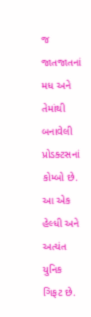જ જાતજાતનાં મધ અને તેમાંથી બનાવેલી પ્રોડક્ટસનાં કોમ્બો છે. આ એક હેલ્ધી અને અત્યંત યુનિક ગિફટ છે.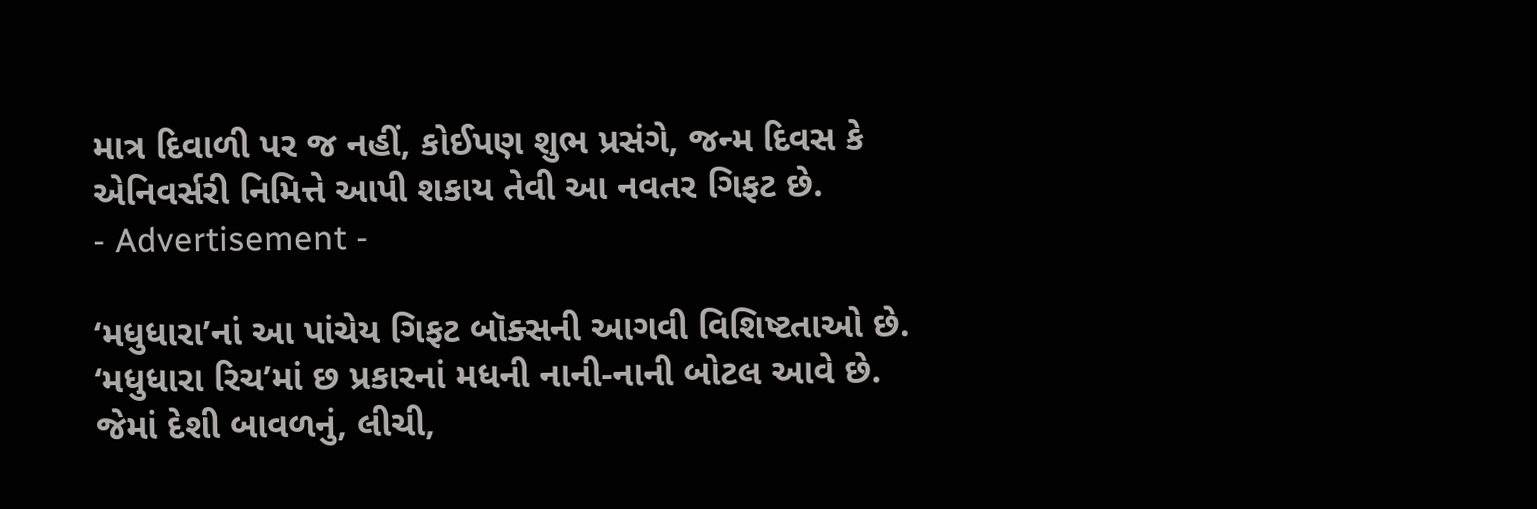માત્ર દિવાળી પર જ નહીં, કોઈપણ શુભ પ્રસંગે, જન્મ દિવસ કે એનિવર્સરી નિમિત્તે આપી શકાય તેવી આ નવતર ગિફટ છે.
- Advertisement -

‘મધુધારા’નાં આ પાંચેય ગિફટ બૉક્સની આગવી વિશિષ્ટતાઓ છે. ‘મધુધારા રિચ’માં છ પ્રકારનાં મધની નાની-નાની બોટલ આવે છે. જેમાં દેશી બાવળનું, લીચી,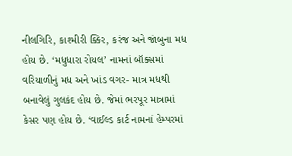નીલગિરિ, કાશ્મીરી ક્કિર, કરંજ અને જાંબુના મધ હોય છે. ‘મધુધારા રોયલ’ નામનાં બૉક્સમાં વરિયાળીનું મધ અને ખાંડ વગર- માત્ર મધથી બનાવેલું ગુલકંદ હોય છે. જેમાં ભરપૂર માત્રામાં કેસર પણ હોય છે. ‘વાઈલ્ડ કાર્ટ નામનાં હેમ્પરમાં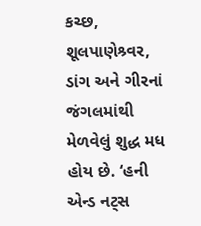કચ્છ, શૂલપાણેશ્ર્વર, ડાંગ અને ગીરનાં જંગલમાંથી મેળવેલું શુદ્ધ મધ હોય છે. ‘હની એન્ડ નટ્સ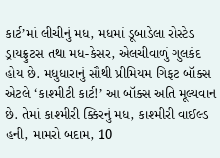કાર્ટ’માં લીચીનું મધ, મધમાં ડૂબાડેલા રોસ્ટેડ ડ્રાયફ્રુટસ તથા મધ-કેસર, એલચીવાળું ગુલકંદ હોય છે. મધુધારાનું સૌથી પ્રીમિયમ ગિફટ બૉક્સ એટલે ‘કાશ્મીટી કાર્ટ!’ આ બૉક્સ અતિ મૂલ્યવાન છે. તેમાં કાશ્મીરી ક્કિરનું મધ, કાશ્મીરી વાઈલ્ડ હની, મામરો બદામ, 10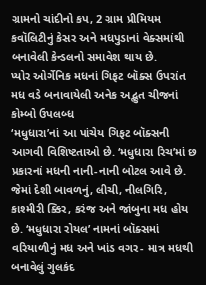ગ્રામનો ચાંદીનો કપ, 2 ગ્રામ પ્રીમિયમ કવૉલિટીનું કેસર અને મધપુડાનાં વેક્સમાંથી બનાવેલી કેન્ડલનો સમાવેશ થાય છે.
પ્યોર ઓર્ગેનિક મધનાં ગિફટ બૉક્સ ઉપરાંત મધ વડે બનાવાયેલી અનેક અદ્ભુત ચીજનાં કોમ્બો ઉપલબ્ધ
‘મધુધારા’નાં આ પાંચેય ગિફટ બૉક્સની આગવી વિશિષ્ટતાઓ છે. ‘મધુધારા રિચ’માં છ પ્રકારનાં મધની નાની-નાની બોટલ આવે છે. જેમાં દેશી બાવળનું, લીચી, નીલગિરિ, કાશ્મીરી ક્કિર, કરંજ અને જાંબુના મધ હોય છે. ‘મધુધારા રોયલ’ નામનાં બૉક્સમાં વરિયાળીનું મધ અને ખાંડ વગર- માત્ર મધથી બનાવેલું ગુલકંદ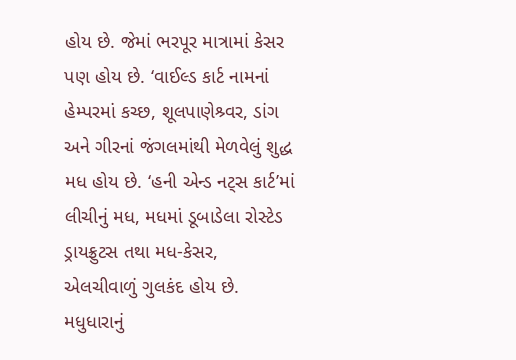હોય છે. જેમાં ભરપૂર માત્રામાં કેસર પણ હોય છે. ‘વાઈલ્ડ કાર્ટ નામનાં હેમ્પરમાં કચ્છ, શૂલપાણેશ્ર્વર, ડાંગ અને ગીરનાં જંગલમાંથી મેળવેલું શુદ્ધ મધ હોય છે. ‘હની એન્ડ નટ્સ કાર્ટ’માં લીચીનું મધ, મધમાં ડૂબાડેલા રોસ્ટેડ ડ્રાયફ્રુટસ તથા મધ-કેસર, એલચીવાળું ગુલકંદ હોય છે. મધુધારાનું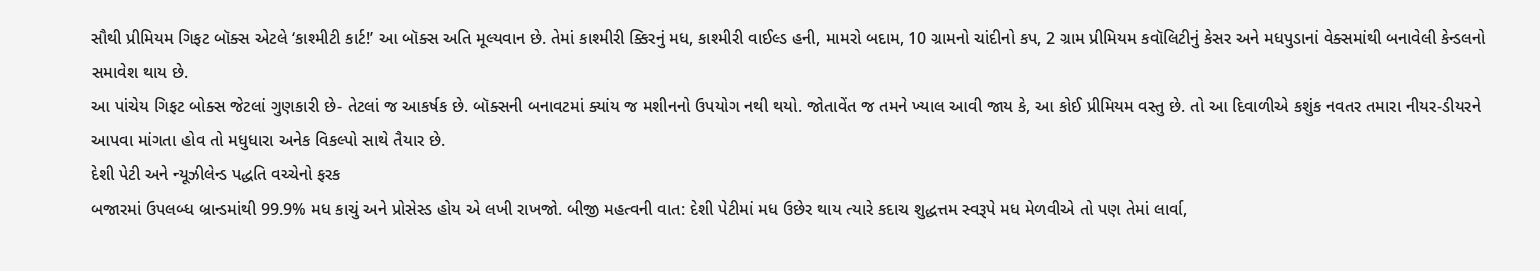સૌથી પ્રીમિયમ ગિફટ બૉક્સ એટલે ‘કાશ્મીટી કાર્ટ!’ આ બૉક્સ અતિ મૂલ્યવાન છે. તેમાં કાશ્મીરી ક્કિરનું મધ, કાશ્મીરી વાઈલ્ડ હની, મામરો બદામ, 10 ગ્રામનો ચાંદીનો કપ, 2 ગ્રામ પ્રીમિયમ કવૉલિટીનું કેસર અને મધપુડાનાં વેક્સમાંથી બનાવેલી કેન્ડલનો સમાવેશ થાય છે.
આ પાંચેય ગિફટ બોક્સ જેટલાં ગુણકારી છે- તેટલાં જ આકર્ષક છે. બૉક્સની બનાવટમાં ક્યાંય જ મશીનનો ઉપયોગ નથી થયો. જોતાવેંત જ તમને ખ્યાલ આવી જાય કે, આ કોઈ પ્રીમિયમ વસ્તુ છે. તો આ દિવાળીએ કશુંક નવતર તમારા નીયર-ડીયરને આપવા માંગતા હોવ તો મધુધારા અનેક વિકલ્પો સાથે તૈયાર છે.
દેશી પેટી અને ન્યૂઝીલેન્ડ પદ્ધતિ વચ્ચેનો ફરક
બજારમાં ઉપલબ્ધ બ્રાન્ડમાંથી 99.9% મધ કાચું અને પ્રોસેસ્ડ હોય એ લખી રાખજો. બીજી મહત્વની વાત: દેશી પેટીમાં મધ ઉછેર થાય ત્યારે કદાચ શુદ્ધત્તમ સ્વરૂપે મધ મેળવીએ તો પણ તેમાં લાર્વા,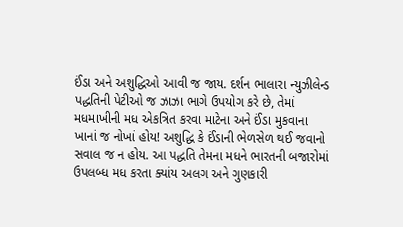ઈંડા અને અશુદ્ધિઓ આવી જ જાય. દર્શન ભાલારા ન્યુઝીલેન્ડ પદ્ધતિની પેટીઓ જ ઝાઝા ભાગે ઉપયોગ કરે છે, તેમાં મધમાખીની મધ એકત્રિત કરવા માટેના અને ઈંડા મુકવાના ખાનાં જ નોખાં હોય! અશુદ્ધિ કે ઈંડાની ભેળસેળ થઈ જવાનો સવાલ જ ન હોય. આ પદ્ધતિ તેમના મધને ભારતની બજારોમાં ઉપલબ્ધ મધ કરતા ક્યાંય અલગ અને ગુણકારી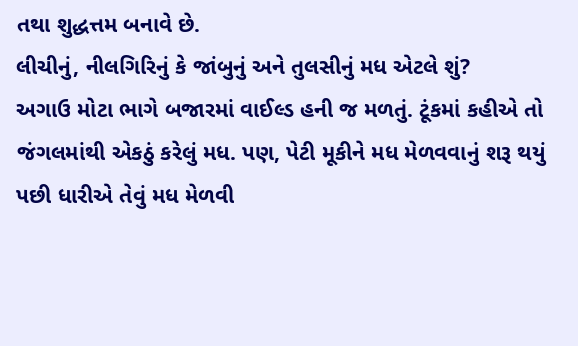તથા શુદ્ધત્તમ બનાવે છે.
લીચીનું, નીલગિરિનું કે જાંબુનું અને તુલસીનું મધ એટલે શું?
અગાઉ મોટા ભાગે બજારમાં વાઈલ્ડ હની જ મળતું. ટૂંકમાં કહીએ તો જંગલમાંથી એકઠું કરેલું મધ. પણ, પેટી મૂકીને મધ મેળવવાનું શરૂ થયું પછી ધારીએ તેવું મધ મેળવી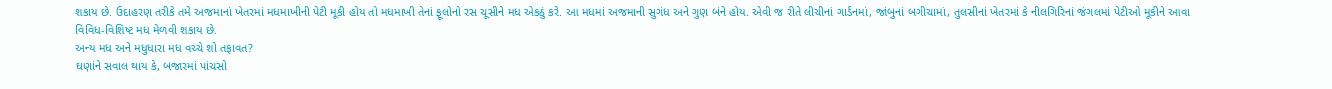શકાય છે. ઉદાહરણ તરીકે તમે અજમાનાં ખેતરમાં મધમાખીની પેટી મૂકી હોય તો મધમાખી તેનાં ફૂલોનો રસ ચૂસીને મધ એકઠું કરે. આ મધમાં અજમાની સુગંધ અને ગુણ બંને હોય. એવી જ રીતે લીચીનાં ગાર્ડનમાં, જાંબુનાં બગીચામાં, તુલસીનાં ખેતરમાં કે નીલગિરિનાં જંગલમાં પેટીઓ મૂકીને આવા વિવિધ-વિશિષ્ટ મધ મેળવી શકાય છે.
અન્ય મધ અને મધુધારા મધ વચ્ચે શો તફાવત?
ઘણાંને સવાલ થાય કે, બજારમાં પાંચસો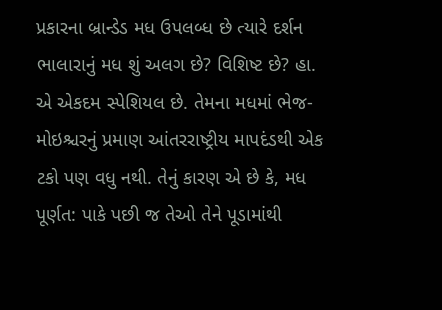પ્રકારના બ્રાન્ડેડ મધ ઉપલબ્ધ છે ત્યારે દર્શન ભાલારાનું મધ શું અલગ છે? વિશિષ્ટ છે? હા. એ એકદમ સ્પેશિયલ છે. તેમના મધમાં ભેજ-મોઇશ્ચરનું પ્રમાણ આંતરરાષ્ટ્રીય માપદંડથી એક ટકો પણ વધુ નથી. તેનું કારણ એ છે કે, મધ પૂર્ણત: પાકે પછી જ તેઓ તેને પૂડામાંથી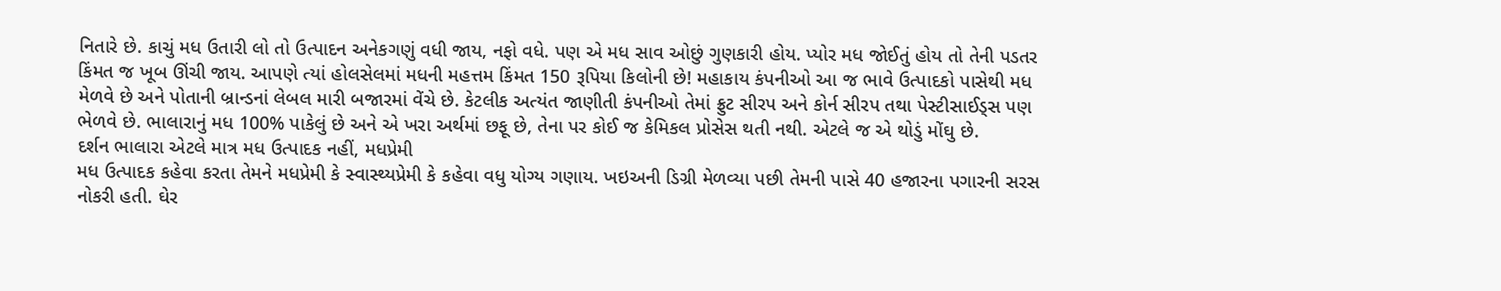નિતારે છે. કાચું મધ ઉતારી લો તો ઉત્પાદન અનેકગણું વધી જાય, નફો વધે. પણ એ મધ સાવ ઓછું ગુણકારી હોય. પ્યોર મધ જોઈતું હોય તો તેની પડતર કિંમત જ ખૂબ ઊંચી જાય. આપણે ત્યાં હોલસેલમાં મધની મહત્તમ કિંમત 150 રૂપિયા કિલોની છે! મહાકાય કંપનીઓ આ જ ભાવે ઉત્પાદકો પાસેથી મધ મેળવે છે અને પોતાની બ્રાન્ડનાં લેબલ મારી બજારમાં વેંચે છે. કેટલીક અત્યંત જાણીતી કંપનીઓ તેમાં ફ્રુટ સીરપ અને કોર્ન સીરપ તથા પેસ્ટીસાઈડ્સ પણ ભેળવે છે. ભાલારાનું મધ 100% પાકેલું છે અને એ ખરા અર્થમાં છફૂ છે, તેના પર કોઈ જ કેમિકલ પ્રોસેસ થતી નથી. એટલે જ એ થોડું મોંઘુ છે.
દર્શન ભાલારા એટલે માત્ર મધ ઉત્પાદક નહીં, મધપ્રેમી
મધ ઉત્પાદક કહેવા કરતા તેમને મધપ્રેમી કે સ્વાસ્થ્યપ્રેમી કે કહેવા વધુ યોગ્ય ગણાય. ખઇઅની ડિગ્રી મેળવ્યા પછી તેમની પાસે 40 હજારના પગારની સરસ નોકરી હતી. ઘેર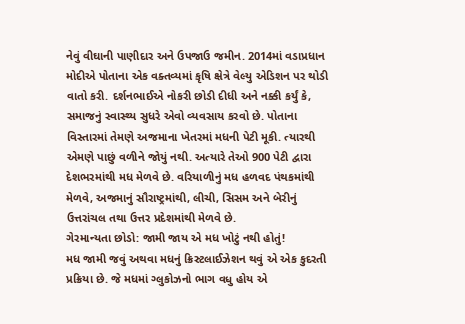નેવું વીઘાની પાણીદાર અને ઉપજાઉ જમીન. 2014માં વડાપ્રધાન મોદીએ પોતાના એક વક્તવ્યમાં કૃષિ ક્ષેત્રે વેલ્યુ એડિશન પર થોડી વાતો કરી. દર્શનભાઈએ નોકરી છોડી દીધી અને નક્કી કર્યું કે, સમાજનું સ્વાસ્થ્ય સુધરે એવો વ્યવસાય કરવો છે. પોતાના વિસ્તારમાં તેમણે અજમાના ખેતરમાં મધની પેટી મૂકી. ત્યારથી એમણે પાછું વળીને જોયું નથી. અત્યારે તેઓ 900 પેટી દ્વારા દેશભરમાંથી મધ મેળવે છે. વરિયાળીનું મધ હળવદ પંથકમાંથી મેળવે, અજમાનું સૌરાષ્ટ્રમાંથી, લીચી, સિસમ અને બેરીનું ઉત્તરાંચલ તથા ઉત્તર પ્રદેશમાંથી મેળવે છે.
ગેરમાન્યતા છોડો: જામી જાય એ મધ ખોટું નથી હોતું!
મધ જામી જવું અથવા મધનું ક્રિસ્ટલાઈઝેશન થવું એ એક કુદરતી પ્રક્રિયા છે. જે મધમાં ગ્લુકોઝનો ભાગ વધુ હોય એ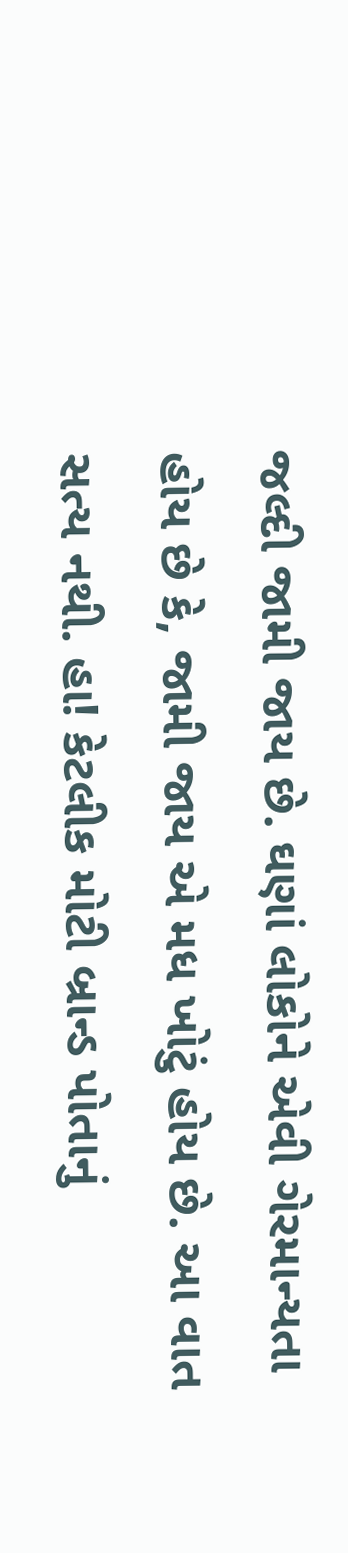જલ્દી જામી જાય છે. ઘણાં લોકોને એવી ગેરમાન્યતા હોય છે કે, જામી જાય એ મધ ખોટું હોય છે. આ વાત સત્ય નથી. હા! કેટલીક મોટી બ્રાન્ડ પોતાનું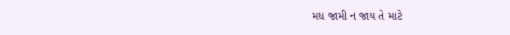મધ જામી ન જાય તે માટે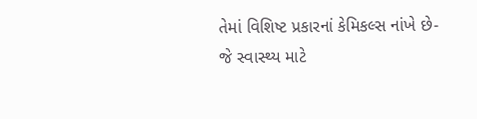તેમાં વિશિષ્ટ પ્રકારનાં કેમિકલ્સ નાંખે છે- જે સ્વાસ્થ્ય માટે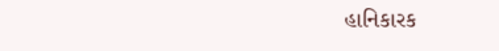હાનિકારક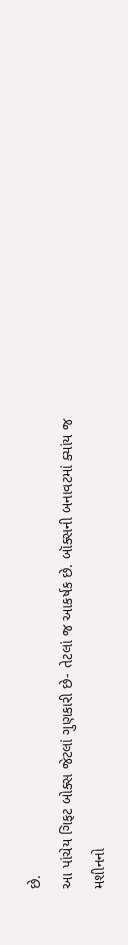છે.
આ પાંચેય ગિફટ બોક્સ જેટલાં ગુણકારી છે- તેટલાં જ આકર્ષક છે. બૉક્સની બનાવટમાં ક્યાંય જ મશીનનો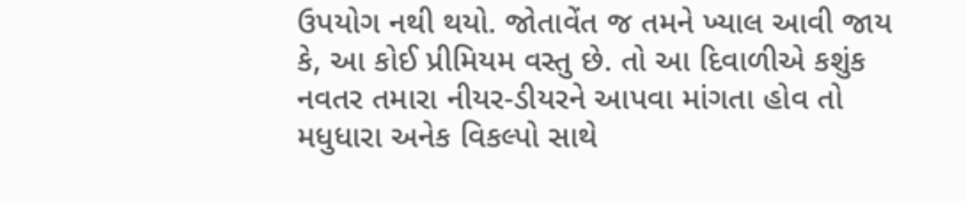ઉપયોગ નથી થયો. જોતાવેંત જ તમને ખ્યાલ આવી જાય કે, આ કોઈ પ્રીમિયમ વસ્તુ છે. તો આ દિવાળીએ કશુંક નવતર તમારા નીયર-ડીયરને આપવા માંગતા હોવ તો મધુધારા અનેક વિકલ્પો સાથે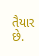તૈયાર છે.